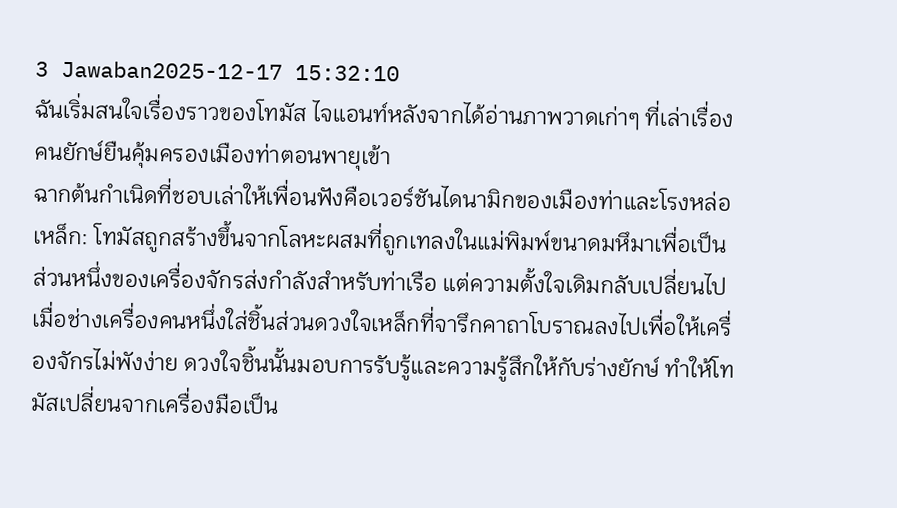3 Jawaban2025-12-17 15:32:10
ฉันเริ่มสนใจเรื่องราวของโทมัส ไจแอนท์หลังจากได้อ่านภาพวาดเก่าๆ ที่เล่าเรื่องคนยักษ์ยืนคุ้มครองเมืองท่าตอนพายุเข้า
ฉากต้นกำเนิดที่ชอบเล่าให้เพื่อนฟังคือเวอร์ชันไดนามิกของเมืองท่าและโรงหล่อเหล็ก: โทมัสถูกสร้างขึ้นจากโลหะผสมที่ถูกเทลงในแม่พิมพ์ขนาดมหึมาเพื่อเป็นส่วนหนึ่งของเครื่องจักรส่งกำลังสำหรับท่าเรือ แต่ความตั้งใจเดิมกลับเปลี่ยนไปเมื่อช่างเครื่องคนหนึ่งใส่ชิ้นส่วนดวงใจเหล็กที่จารึกคาถาโบราณลงไปเพื่อให้เครื่องจักรไม่พังง่าย ดวงใจชิ้นนั้นมอบการรับรู้และความรู้สึกให้กับร่างยักษ์ ทำให้โทมัสเปลี่ยนจากเครื่องมือเป็น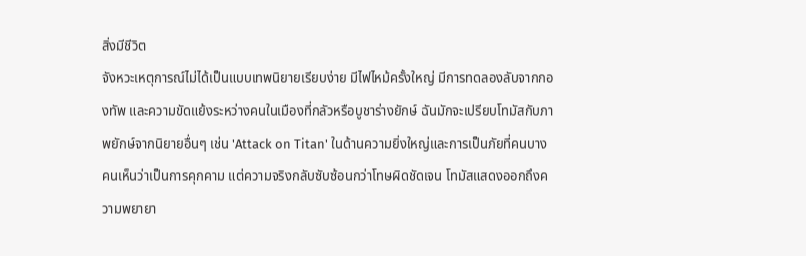สิ่งมีชีวิต
จังหวะเหตุการณ์ไม่ได้เป็นแบบเทพนิยายเรียบง่าย มีไฟไหม้ครั้งใหญ่ มีการทดลองลับจากกองทัพ และความขัดแย้งระหว่างคนในเมืองที่กลัวหรือบูชาร่างยักษ์ ฉันมักจะเปรียบโทมัสกับภาพยักษ์จากนิยายอื่นๆ เช่น 'Attack on Titan' ในด้านความยิ่งใหญ่และการเป็นภัยที่คนบางคนเห็นว่าเป็นการคุกคาม แต่ความจริงกลับซับซ้อนกว่าโทษผิดชัดเจน โทมัสแสดงออกถึงความพยายา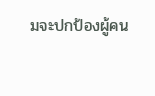มจะปกป้องผู้คน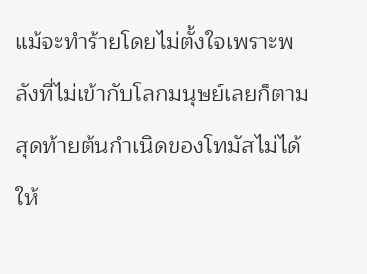แม้จะทำร้ายโดยไม่ตั้งใจเพราะพลังที่ไม่เข้ากับโลกมนุษย์เลยก็ตาม
สุดท้ายต้นกำเนิดของโทมัสไม่ได้ให้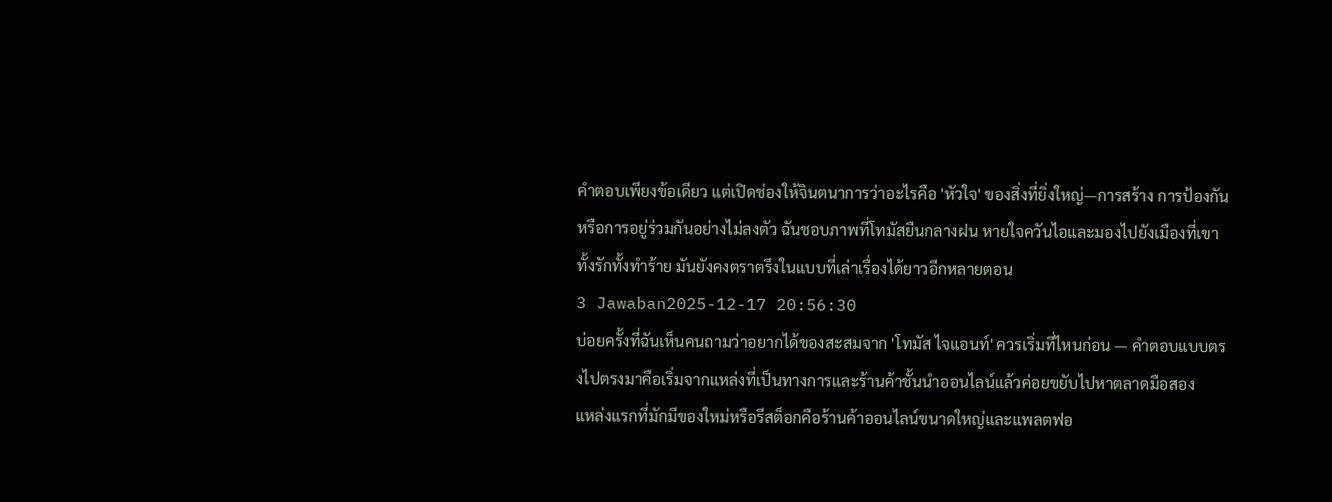คำตอบเพียงข้อเดียว แต่เปิดช่องให้จินตนาการว่าอะไรคือ 'หัวใจ' ของสิ่งที่ยิ่งใหญ่—การสร้าง การป้องกัน หรือการอยู่ร่วมกันอย่างไม่ลงตัว ฉันชอบภาพที่โทมัสยืนกลางฝน หายใจควันไอและมองไปยังเมืองที่เขาทั้งรักทั้งทำร้าย มันยังคงตราตรึงในแบบที่เล่าเรื่องได้ยาวอีกหลายตอน
3 Jawaban2025-12-17 20:56:30
บ่อยครั้งที่ฉันเห็นคนถามว่าอยากได้ของสะสมจาก 'โทมัส ไจแอนท์' ควรเริ่มที่ไหนก่อน — คำตอบแบบตรงไปตรงมาคือเริ่มจากแหล่งที่เป็นทางการและร้านค้าชั้นนำออนไลน์แล้วค่อยขยับไปหาตลาดมือสอง
แหล่งแรกที่มักมีของใหม่หรือรีสต็อกคือร้านค้าออนไลน์ขนาดใหญ่และแพลตฟอ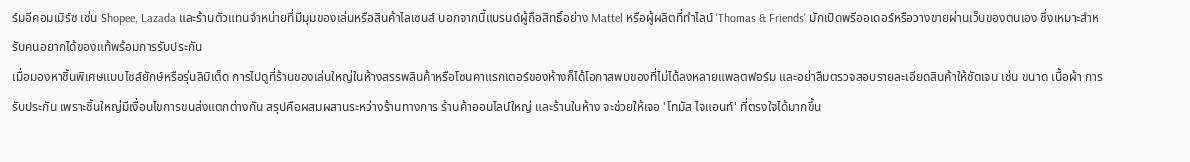ร์มอีคอมเมิร์ซ เช่น Shopee, Lazada และร้านตัวแทนจำหน่ายที่มีมุมของเล่นหรือสินค้าไลเซนส์ นอกจากนี้แบรนด์ผู้ถือสิทธิ์อย่าง Mattel หรือผู้ผลิตที่ทำไลน์ 'Thomas & Friends' มักเปิดพรีออเดอร์หรือวางขายผ่านเว็บของตนเอง ซึ่งเหมาะสำหรับคนอยากได้ของแท้พร้อมการรับประกัน
เมื่อมองหาชิ้นพิเศษแบบไซส์ยักษ์หรือรุ่นลิมิเต็ด การไปดูที่ร้านของเล่นใหญ่ในห้างสรรพสินค้าหรือโซนคาแรกเตอร์ของห้างก็ได้โอกาสพบของที่ไม่ได้ลงหลายแพลตฟอร์ม และอย่าลืมตรวจสอบรายละเอียดสินค้าให้ชัดเจน เช่น ขนาด เนื้อผ้า การรับประกัน เพราะชิ้นใหญ่มีเงื่อนไขการขนส่งแตกต่างกัน สรุปคือผสมผสานระหว่างร้านทางการ ร้านค้าออนไลน์ใหญ่ และร้านในห้าง จะช่วยให้เจอ 'โทมัส ไจแอนท์' ที่ตรงใจได้มากขึ้น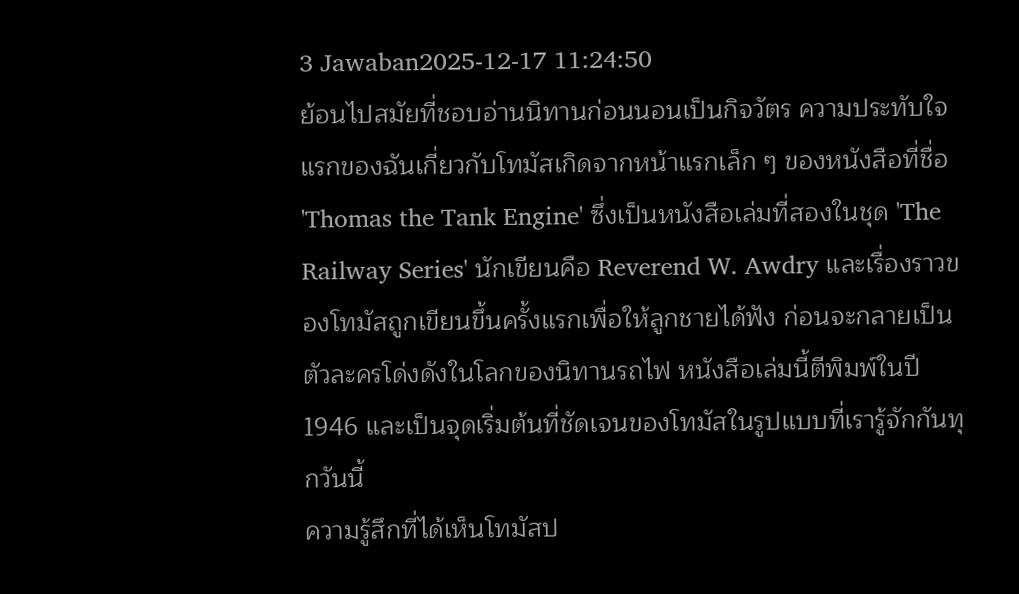3 Jawaban2025-12-17 11:24:50
ย้อนไปสมัยที่ชอบอ่านนิทานก่อนนอนเป็นกิจวัตร ความประทับใจแรกของฉันเกี่ยวกับโทมัสเกิดจากหน้าแรกเล็ก ๆ ของหนังสือที่ชื่อ 'Thomas the Tank Engine' ซึ่งเป็นหนังสือเล่มที่สองในชุด 'The Railway Series' นักเขียนคือ Reverend W. Awdry และเรื่องราวของโทมัสถูกเขียนขึ้นครั้งแรกเพื่อให้ลูกชายได้ฟัง ก่อนจะกลายเป็นตัวละครโด่งดังในโลกของนิทานรถไฟ หนังสือเล่มนี้ตีพิมพ์ในปี 1946 และเป็นจุดเริ่มต้นที่ชัดเจนของโทมัสในรูปแบบที่เรารู้จักกันทุกวันนี้
ความรู้สึกที่ได้เห็นโทมัสป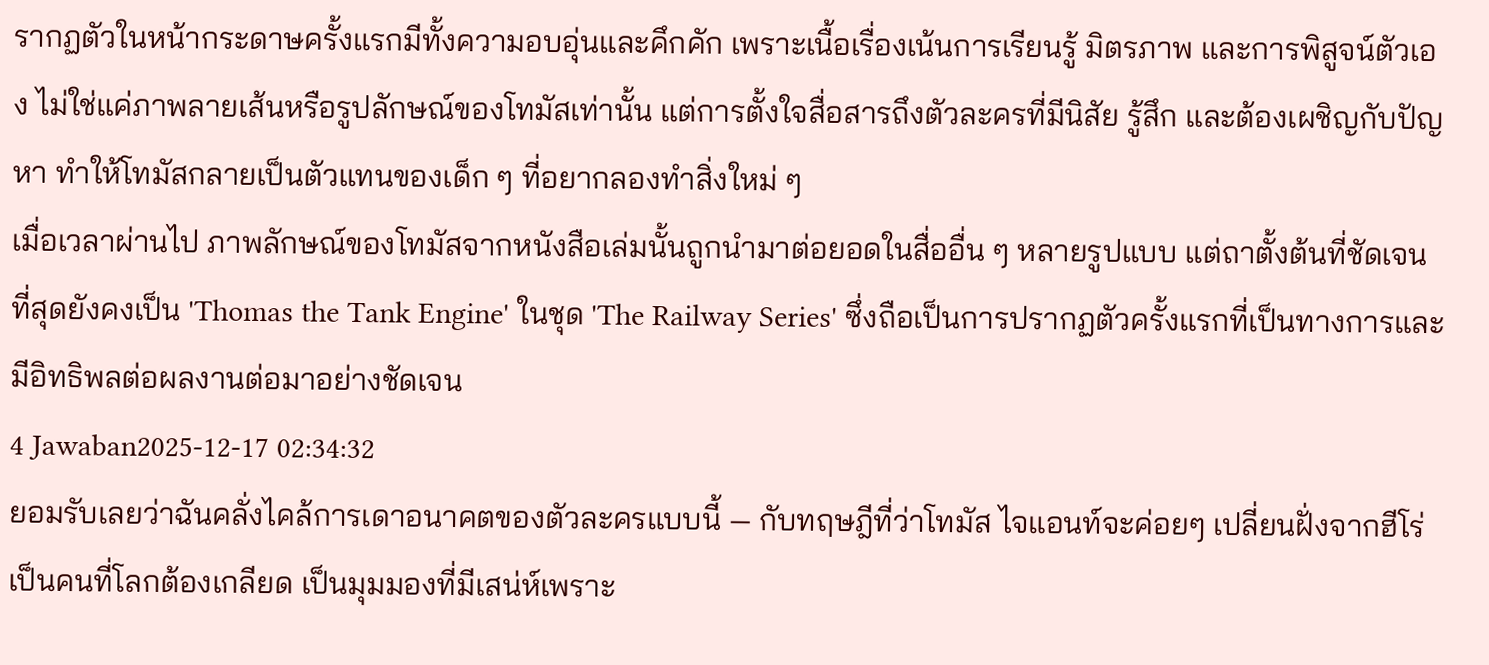รากฏตัวในหน้ากระดาษครั้งแรกมีทั้งความอบอุ่นและคึกคัก เพราะเนื้อเรื่องเน้นการเรียนรู้ มิตรภาพ และการพิสูจน์ตัวเอง ไม่ใช่แค่ภาพลายเส้นหรือรูปลักษณ์ของโทมัสเท่านั้น แต่การตั้งใจสื่อสารถึงตัวละครที่มีนิสัย รู้สึก และต้องเผชิญกับปัญหา ทำให้โทมัสกลายเป็นตัวแทนของเด็ก ๆ ที่อยากลองทำสิ่งใหม่ ๆ
เมื่อเวลาผ่านไป ภาพลักษณ์ของโทมัสจากหนังสือเล่มนั้นถูกนำมาต่อยอดในสื่ออื่น ๆ หลายรูปแบบ แต่ถาตั้งต้นที่ชัดเจนที่สุดยังคงเป็น 'Thomas the Tank Engine' ในชุด 'The Railway Series' ซึ่งถือเป็นการปรากฏตัวครั้งแรกที่เป็นทางการและมีอิทธิพลต่อผลงานต่อมาอย่างชัดเจน
4 Jawaban2025-12-17 02:34:32
ยอมรับเลยว่าฉันคลั่งไคล้การเดาอนาคตของตัวละครแบบนี้ — กับทฤษฎีที่ว่าโทมัส ไจแอนท์จะค่อยๆ เปลี่ยนฝั่งจากฮีโร่เป็นคนที่โลกต้องเกลียด เป็นมุมมองที่มีเสน่ห์เพราะ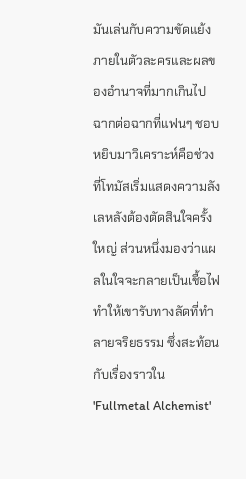มันเล่นกับความขัดแย้งภายในตัวละครและผลของอำนาจที่มากเกินไป
ฉากต่อฉากที่แฟนๆ ชอบหยิบมาวิเคราะห์คือช่วงที่โทมัสเริ่มแสดงความลังเลหลังต้องตัดสินใจครั้งใหญ่ ส่วนหนึ่งมองว่าแผลในใจจะกลายเป็นเชื้อไฟทำให้เขารับทางลัดที่ทำลายจริยธรรม ซึ่งสะท้อนกับเรื่องราวใน 'Fullmetal Alchemist'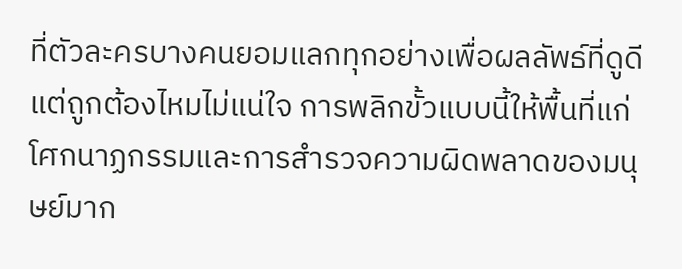ที่ตัวละครบางคนยอมแลกทุกอย่างเพื่อผลลัพธ์ที่ดูดีแต่ถูกต้องไหมไม่แน่ใจ การพลิกขั้วแบบนี้ให้พื้นที่แก่โศกนาฏกรรมและการสำรวจความผิดพลาดของมนุษย์มาก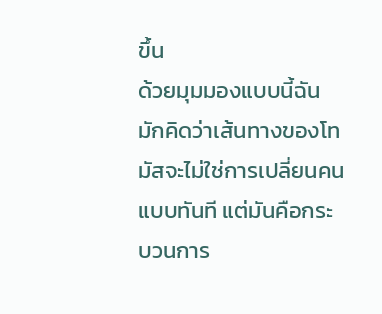ขึ้น
ด้วยมุมมองแบบนี้ฉันมักคิดว่าเส้นทางของโทมัสจะไม่ใช่การเปลี่ยนคนแบบทันที แต่มันคือกระบวนการ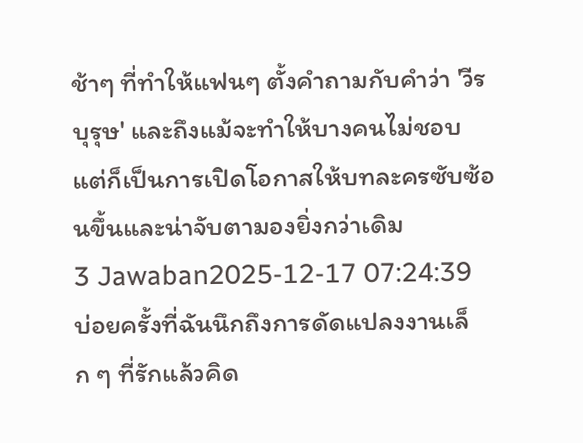ช้าๆ ที่ทำให้แฟนๆ ตั้งคำถามกับคำว่า 'วีรบุรุษ' และถึงแม้จะทำให้บางคนไม่ชอบ แต่ก็เป็นการเปิดโอกาสให้บทละครซับซ้อนขึ้นและน่าจับตามองยิ่งกว่าเดิม
3 Jawaban2025-12-17 07:24:39
บ่อยครั้งที่ฉันนึกถึงการดัดแปลงงานเล็ก ๆ ที่รักแล้วคิด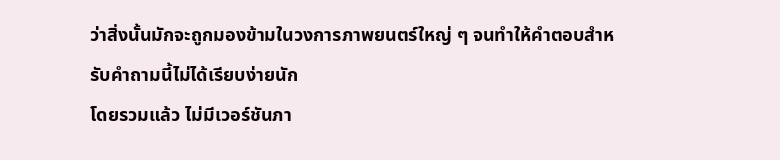ว่าสิ่งนั้นมักจะถูกมองข้ามในวงการภาพยนตร์ใหญ่ ๆ จนทำให้คำตอบสำหรับคำถามนี้ไม่ได้เรียบง่ายนัก
โดยรวมแล้ว ไม่มีเวอร์ชันภา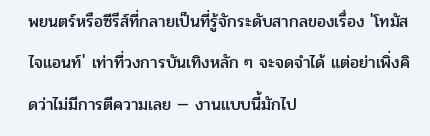พยนตร์หรือซีรีส์ที่กลายเป็นที่รู้จักระดับสากลของเรื่อง 'โทมัส ไจแอนท์' เท่าที่วงการบันเทิงหลัก ๆ จะจดจำได้ แต่อย่าเพิ่งคิดว่าไม่มีการตีความเลย — งานแบบนี้มักไป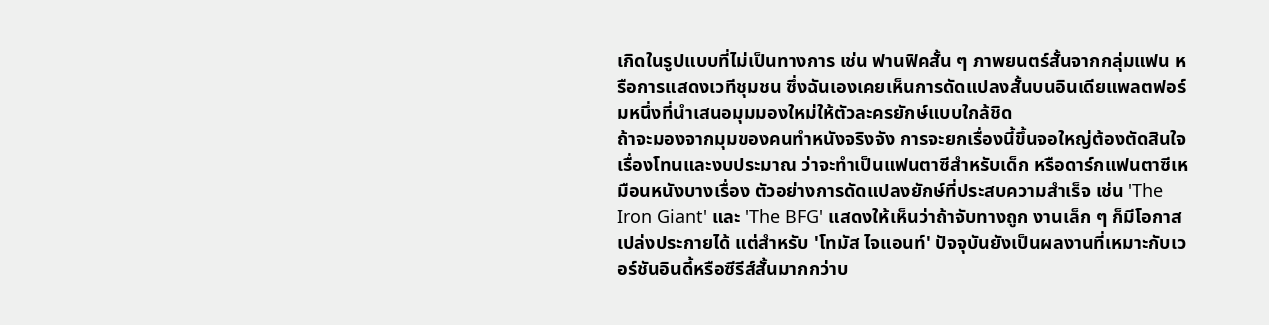เกิดในรูปแบบที่ไม่เป็นทางการ เช่น ฟานฟิคสั้น ๆ ภาพยนตร์สั้นจากกลุ่มแฟน หรือการแสดงเวทีชุมชน ซึ่งฉันเองเคยเห็นการดัดแปลงสั้นบนอินเดียแพลตฟอร์มหนึ่งที่นำเสนอมุมมองใหม่ให้ตัวละครยักษ์แบบใกล้ชิด
ถ้าจะมองจากมุมของคนทำหนังจริงจัง การจะยกเรื่องนี้ขึ้นจอใหญ่ต้องตัดสินใจเรื่องโทนและงบประมาณ ว่าจะทำเป็นแฟนตาซีสำหรับเด็ก หรือดาร์กแฟนตาซีเหมือนหนังบางเรื่อง ตัวอย่างการดัดแปลงยักษ์ที่ประสบความสำเร็จ เช่น 'The Iron Giant' และ 'The BFG' แสดงให้เห็นว่าถ้าจับทางถูก งานเล็ก ๆ ก็มีโอกาสเปล่งประกายได้ แต่สำหรับ 'โทมัส ไจแอนท์' ปัจจุบันยังเป็นผลงานที่เหมาะกับเวอร์ชันอินดี้หรือซีรีส์สั้นมากกว่าบ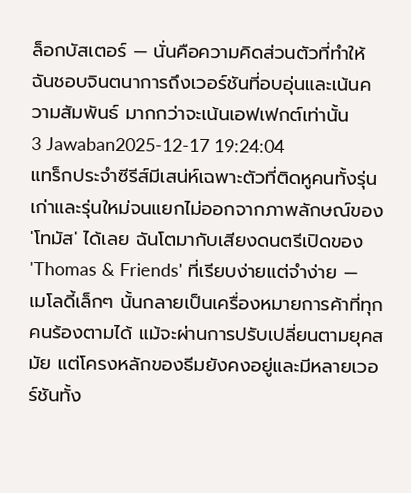ล็อกบัสเตอร์ — นั่นคือความคิดส่วนตัวที่ทำให้ฉันชอบจินตนาการถึงเวอร์ชันที่อบอุ่นและเน้นความสัมพันธ์ มากกว่าจะเน้นเอฟเฟกต์เท่านั้น
3 Jawaban2025-12-17 19:24:04
แทร็กประจำซีรีส์มีเสน่ห์เฉพาะตัวที่ติดหูคนทั้งรุ่นเก่าและรุ่นใหม่จนแยกไม่ออกจากภาพลักษณ์ของ 'โทมัส' ได้เลย ฉันโตมากับเสียงดนตรีเปิดของ 'Thomas & Friends' ที่เรียบง่ายแต่จำง่าย — เมโลดี้เล็กๆ นั้นกลายเป็นเครื่องหมายการค้าที่ทุกคนร้องตามได้ แม้จะผ่านการปรับเปลี่ยนตามยุคสมัย แต่โครงหลักของธีมยังคงอยู่และมีหลายเวอร์ชันทั้ง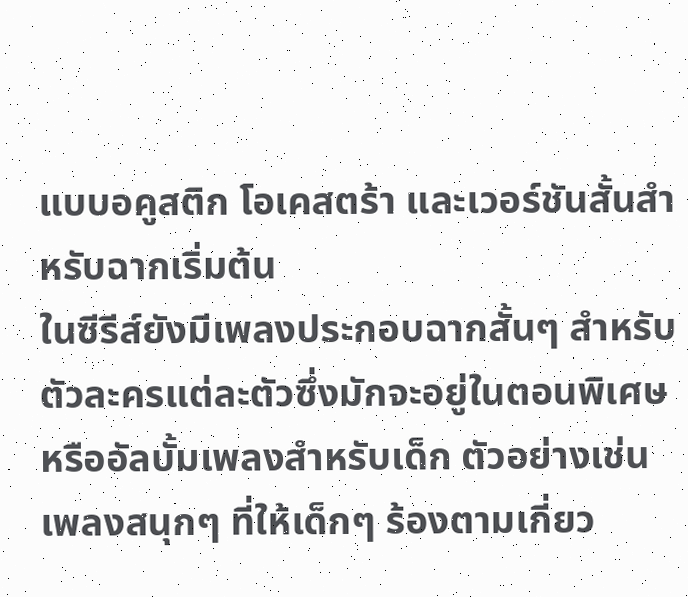แบบอคูสติก โอเคสตร้า และเวอร์ชันสั้นสำหรับฉากเริ่มต้น
ในซีรีส์ยังมีเพลงประกอบฉากสั้นๆ สำหรับตัวละครแต่ละตัวซึ่งมักจะอยู่ในตอนพิเศษหรืออัลบั้มเพลงสำหรับเด็ก ตัวอย่างเช่นเพลงสนุกๆ ที่ให้เด็กๆ ร้องตามเกี่ยว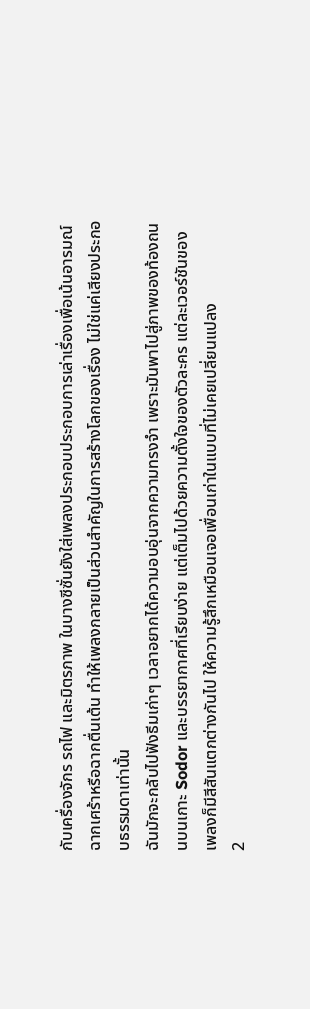กับเครื่องจักร รถไฟ และมิตรภาพ ในบางซีซั่นยังใส่เพลงประกอบประกอบการเล่าเรื่องเพื่อเน้นอารมณ์ฉากเศร้าหรือฉากตื่นเต้น ทำให้เพลงกลายเป็นส่วนสำคัญในการสร้างโลกของเรื่อง ไม่ใช่แค่เสียงประกอบธรรมดาเท่านั้น
ฉันมักจะกลับไปฟังธีมเก่าๆ เวลาอยากได้ความอบอุ่นจากความทรงจำ เพราะมันพาไปสู่ภาพของท้องถนนบนเกาะ Sodor และบรรยากาศที่เรียบง่าย แต่เต็มไปด้วยความตั้งใจของตัวละคร แต่ละเวอร์ชันของเพลงก็มีสีสันแตกต่างกันไป ให้ความรู้สึกเหมือนเจอเพื่อนเก่าในแบบที่ไม่เคยเปลี่ยนแปลง
2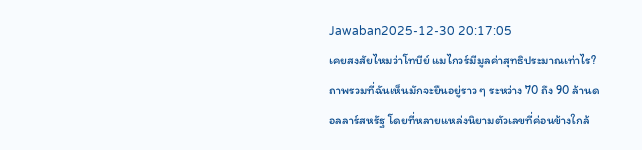Jawaban2025-12-30 20:17:05
เคยสงสัยไหมว่าโทบีย์ แมไกวร์มีมูลค่าสุทธิประมาณเท่าไร? ถาพรวมที่ฉันเห็นมักจะยืนอยู่ราว ๆ ระหว่าง 70 ถึง 90 ล้านดอลลาร์สหรัฐ โดยที่หลายแหล่งนิยามตัวเลขที่ค่อนข้างใกล้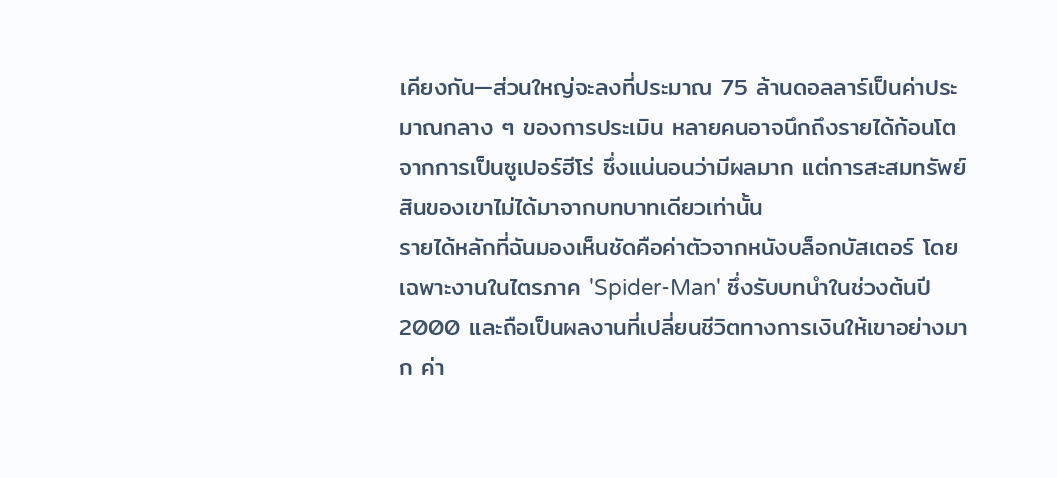เคียงกัน—ส่วนใหญ่จะลงที่ประมาณ 75 ล้านดอลลาร์เป็นค่าประมาณกลาง ๆ ของการประเมิน หลายคนอาจนึกถึงรายได้ก้อนโตจากการเป็นซูเปอร์ฮีโร่ ซึ่งแน่นอนว่ามีผลมาก แต่การสะสมทรัพย์สินของเขาไม่ได้มาจากบทบาทเดียวเท่านั้น
รายได้หลักที่ฉันมองเห็นชัดคือค่าตัวจากหนังบล็อกบัสเตอร์ โดยเฉพาะงานในไตรภาค 'Spider-Man' ซึ่งรับบทนำในช่วงต้นปี 2000 และถือเป็นผลงานที่เปลี่ยนชีวิตทางการเงินให้เขาอย่างมาก ค่า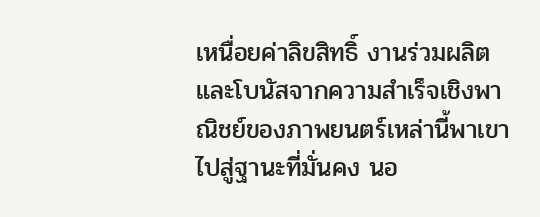เหนื่อยค่าลิขสิทธิ์ งานร่วมผลิต และโบนัสจากความสำเร็จเชิงพาณิชย์ของภาพยนตร์เหล่านี้พาเขาไปสู่ฐานะที่มั่นคง นอ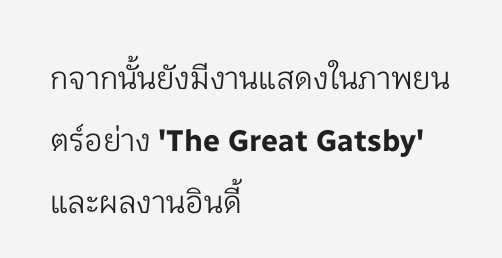กจากนั้นยังมีงานแสดงในภาพยนตร์อย่าง 'The Great Gatsby' และผลงานอินดี้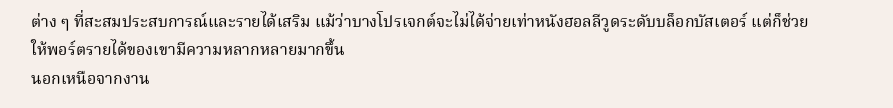ต่าง ๆ ที่สะสมประสบการณ์และรายได้เสริม แม้ว่าบางโปรเจกต์จะไม่ได้จ่ายเท่าหนังฮอลลีวูดระดับบล็อกบัสเตอร์ แต่ก็ช่วยให้พอร์ตรายได้ของเขามีความหลากหลายมากขึ้น
นอกเหนือจากงาน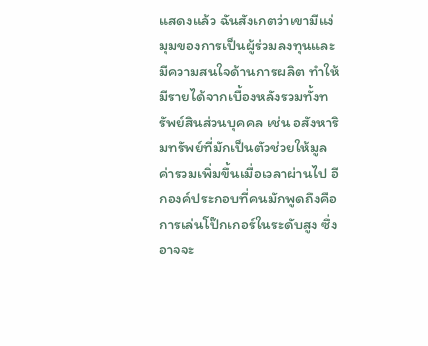แสดงแล้ว ฉันสังเกตว่าเขามีแง่มุมของการเป็นผู้ร่วมลงทุนและมีความสนใจด้านการผลิต ทำให้มีรายได้จากเบื้องหลังรวมทั้งทรัพย์สินส่วนบุคคล เช่น อสังหาริมทรัพย์ที่มักเป็นตัวช่วยให้มูลค่ารวมเพิ่มขึ้นเมื่อเวลาผ่านไป อีกองค์ประกอบที่คนมักพูดถึงคือการเล่นโป๊กเกอร์ในระดับสูง ซึ่งอาจจะ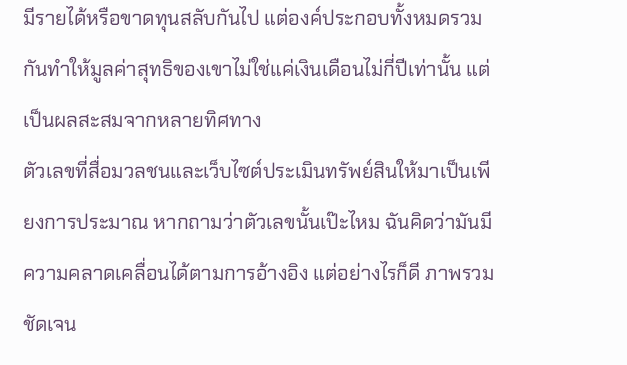มีรายได้หรือขาดทุนสลับกันไป แต่องค์ประกอบทั้งหมดรวมกันทำให้มูลค่าสุทธิของเขาไม่ใช่แค่เงินเดือนไม่กี่ปีเท่านั้น แต่เป็นผลสะสมจากหลายทิศทาง
ตัวเลขที่สื่อมวลชนและเว็บไซต์ประเมินทรัพย์สินให้มาเป็นเพียงการประมาณ หากถามว่าตัวเลขนั้นเป๊ะไหม ฉันคิดว่ามันมีความคลาดเคลื่อนได้ตามการอ้างอิง แต่อย่างไรก็ดี ภาพรวมชัดเจน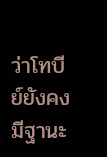ว่าโทบีย์ยังคงมีฐานะ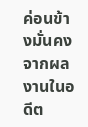ค่อนข้างมั่นคงจากผลงานในอดีต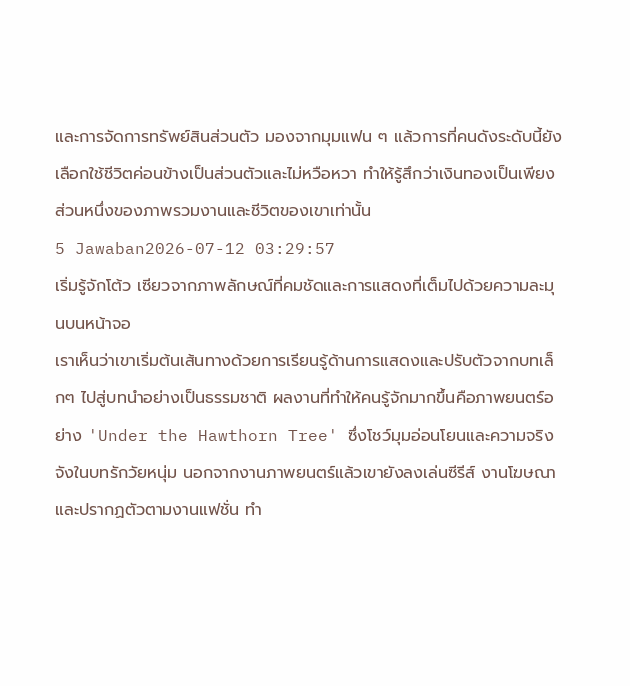และการจัดการทรัพย์สินส่วนตัว มองจากมุมแฟน ๆ แล้วการที่คนดังระดับนี้ยังเลือกใช้ชีวิตค่อนข้างเป็นส่วนตัวและไม่หวือหวา ทำให้รู้สึกว่าเงินทองเป็นเพียงส่วนหนึ่งของภาพรวมงานและชีวิตของเขาเท่านั้น
5 Jawaban2026-07-12 03:29:57
เริ่มรู้จักโต้ว เซียวจากภาพลักษณ์ที่คมชัดและการแสดงที่เต็มไปด้วยความละมุนบนหน้าจอ
เราเห็นว่าเขาเริ่มต้นเส้นทางด้วยการเรียนรู้ด้านการแสดงและปรับตัวจากบทเล็กๆ ไปสู่บทนำอย่างเป็นธรรมชาติ ผลงานที่ทำให้คนรู้จักมากขึ้นคือภาพยนตร์อย่าง 'Under the Hawthorn Tree' ซึ่งโชว์มุมอ่อนโยนและความจริงจังในบทรักวัยหนุ่ม นอกจากงานภาพยนตร์แล้วเขายังลงเล่นซีรีส์ งานโฆษณา และปรากฏตัวตามงานแฟชั่น ทำ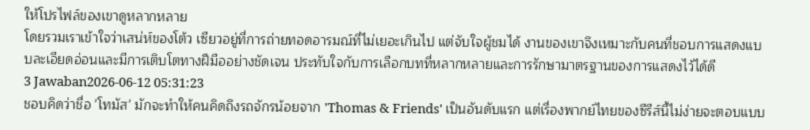ให้โปรไฟล์ของเขาดูหลากหลาย
โดยรวมเราเข้าใจว่าเสน่ห์ของโต้ว เซียวอยู่ที่การถ่ายทอดอารมณ์ที่ไม่เยอะเกินไป แต่จับใจผู้ชมได้ งานของเขาจึงเหมาะกับคนที่ชอบการแสดงแบบละเอียดอ่อนและมีการเติบโตทางฝีมืออย่างชัดเจน ประทับใจกับการเลือกบทที่หลากหลายและการรักษามาตรฐานของการแสดงไว้ได้ดี
3 Jawaban2026-06-12 05:31:23
ชอบคิดว่าชื่อ 'โทมัส' มักจะทำให้คนคิดถึงรถจักรน้อยจาก 'Thomas & Friends' เป็นอันดับแรก แต่เรื่องพากย์ไทยของซีรีส์นี้ไม่ง่ายจะตอบแบบ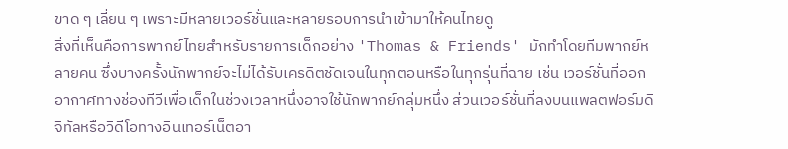ขาด ๆ เลี่ยน ๆ เพราะมีหลายเวอร์ชั่นและหลายรอบการนำเข้ามาให้คนไทยดู
สิ่งที่เห็นคือการพากย์ไทยสำหรับรายการเด็กอย่าง 'Thomas & Friends' มักทำโดยทีมพากย์หลายคน ซึ่งบางครั้งนักพากย์จะไม่ได้รับเครดิตชัดเจนในทุกตอนหรือในทุกรุ่นที่ฉาย เช่น เวอร์ชั่นที่ออกอากาศทางช่องทีวีเพื่อเด็กในช่วงเวลาหนึ่งอาจใช้นักพากย์กลุ่มหนึ่ง ส่วนเวอร์ชั่นที่ลงบนแพลตฟอร์มดิจิทัลหรือวิดีโอทางอินเทอร์เน็ตอา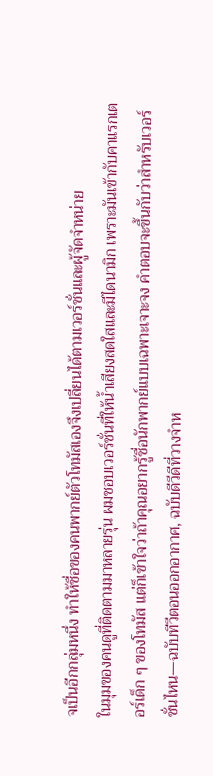จเป็นอีกกลุ่มหนึ่ง ทำให้ชื่อของคนพากย์ตัวโทมัสเองจึงเปลี่ยนได้ตามเวอร์ชั่นและผู้จัดจำหน่าย
ในมุมของคนดูที่ติดตามมาหลายรุ่น ผมชอบเวอร์ชั่นที่ให้น้ำเสียงสดใสและมีไดนามิก เพราะมันเข้ากับคาแรกเตอร์เด็ก ๆ ของโทมัส แต่ก็เข้าใจว่าถ้าคุณอยากรู้ชื่อนักพากย์แบบเฉพาะเจาะจง คำตอบจะขึ้นกับว่าสำหรับเวอร์ชั่นไหน—ฉบับทีวีตอนออกอากาศ, ฉบับดีวีดีที่วางจำห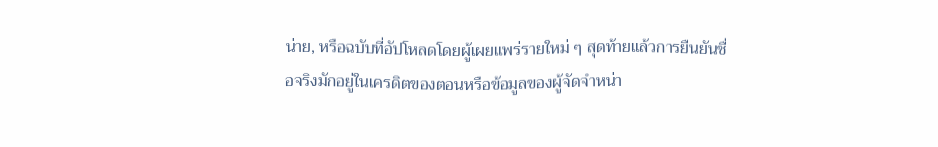น่าย, หรือฉบับที่อัปโหลดโดยผู้เผยแพร่รายใหม่ ๆ สุดท้ายแล้วการยืนยันชื่อจริงมักอยู่ในเครดิตของตอนหรือข้อมูลของผู้จัดจำหน่า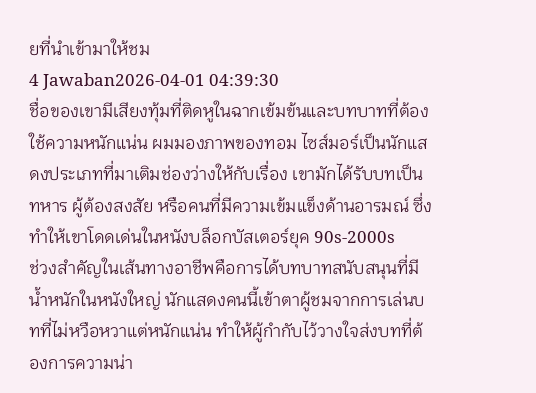ยที่นำเข้ามาให้ชม
4 Jawaban2026-04-01 04:39:30
ชื่อของเขามีเสียงทุ้มที่ติดหูในฉากเข้มข้นและบทบาทที่ต้องใช้ความหนักแน่น ผมมองภาพของทอม ไซส์มอร์เป็นนักแสดงประเภทที่มาเติมช่องว่างให้กับเรื่อง เขามักได้รับบทเป็นทหาร ผู้ต้องสงสัย หรือคนที่มีความเข้มแข็งด้านอารมณ์ ซึ่งทำให้เขาโดดเด่นในหนังบล็อกบัสเตอร์ยุค 90s-2000s
ช่วงสำคัญในเส้นทางอาชีพคือการได้บทบาทสนับสนุนที่มีน้ำหนักในหนังใหญ่ นักแสดงคนนี้เข้าตาผู้ชมจากการเล่นบทที่ไม่หวือหวาแต่หนักแน่น ทำให้ผู้กำกับไว้วางใจส่งบทที่ต้องการความน่า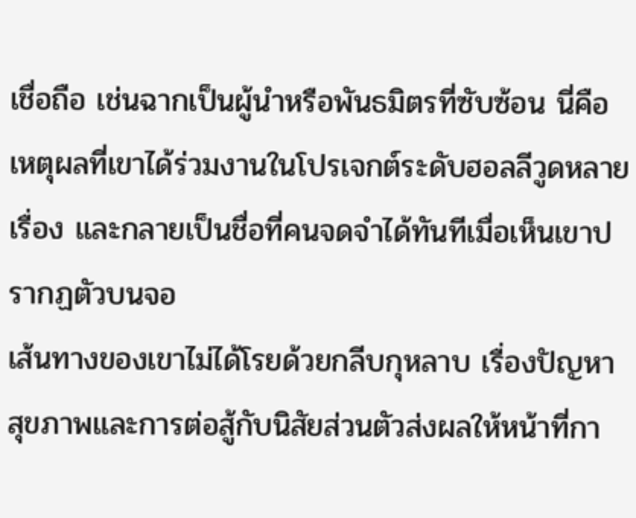เชื่อถือ เช่นฉากเป็นผู้นำหรือพันธมิตรที่ซับซ้อน นี่คือเหตุผลที่เขาได้ร่วมงานในโปรเจกต์ระดับฮอลลีวูดหลายเรื่อง และกลายเป็นชื่อที่คนจดจำได้ทันทีเมื่อเห็นเขาปรากฏตัวบนจอ
เส้นทางของเขาไม่ได้โรยด้วยกลีบกุหลาบ เรื่องปัญหาสุขภาพและการต่อสู้กับนิสัยส่วนตัวส่งผลให้หน้าที่กา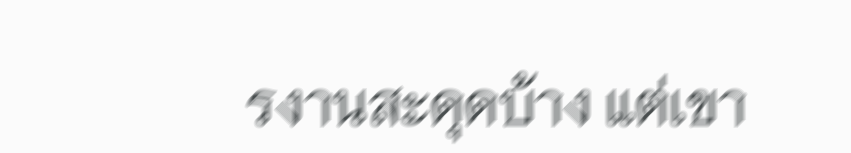รงานสะดุดบ้าง แต่เขา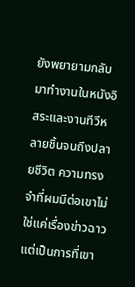ยังพยายามกลับมาทำงานในหนังอิสระและงานทีวีหลายชิ้นจนถึงปลายชีวิต ความทรงจำที่ผมมีต่อเขาไม่ใช่แค่เรื่องข่าวฉาว แต่เป็นการที่เขา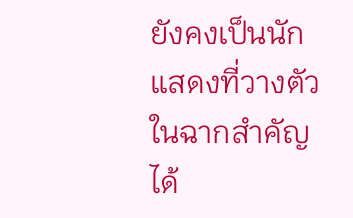ยังคงเป็นนักแสดงที่วางตัวในฉากสำคัญได้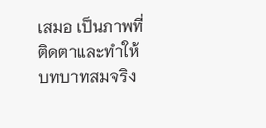เสมอ เป็นภาพที่ติดตาและทำให้บทบาทสมจริง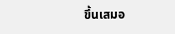ขึ้นเสมอ